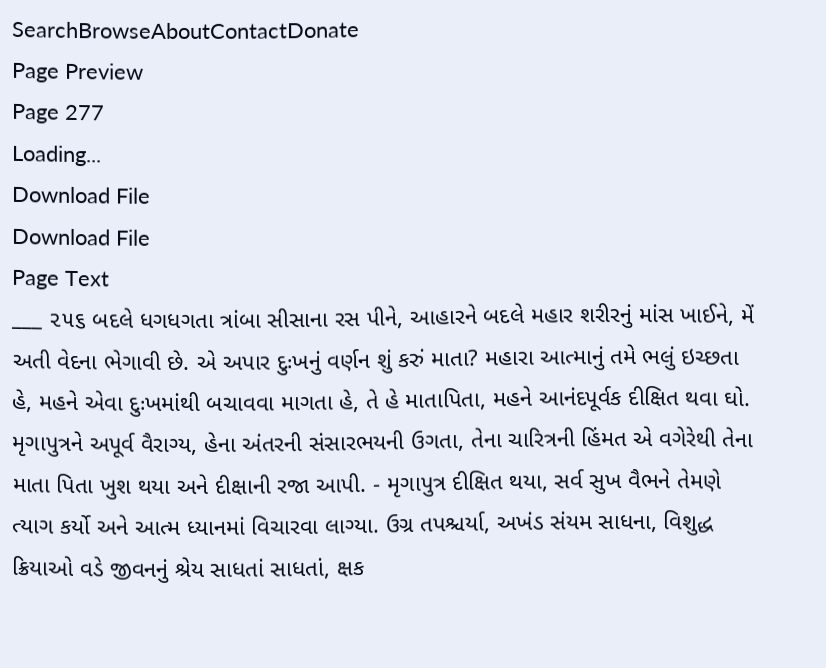SearchBrowseAboutContactDonate
Page Preview
Page 277
Loading...
Download File
Download File
Page Text
___ ૨૫૬ બદલે ધગધગતા ત્રાંબા સીસાના રસ પીને, આહારને બદલે મહાર શરીરનું માંસ ખાઈને, મેં અતી વેદના ભેગાવી છે. એ અપાર દુઃખનું વર્ણન શું કરું માતા? મહારા આત્માનું તમે ભલું ઇચ્છતા હે, મહને એવા દુઃખમાંથી બચાવવા માગતા હે, તે હે માતાપિતા, મહને આનંદપૂર્વક દીક્ષિત થવા ઘો. મૃગાપુત્રને અપૂર્વ વૈરાગ્ય, હેના અંતરની સંસારભયની ઉગતા, તેના ચારિત્રની હિંમત એ વગેરેથી તેના માતા પિતા ખુશ થયા અને દીક્ષાની રજા આપી. - મૃગાપુત્ર દીક્ષિત થયા, સર્વ સુખ વૈભને તેમણે ત્યાગ કર્યો અને આત્મ ધ્યાનમાં વિચારવા લાગ્યા. ઉગ્ર તપશ્ચર્યા, અખંડ સંયમ સાધના, વિશુદ્ધ ક્રિયાઓ વડે જીવનનું શ્રેય સાધતાં સાધતાં, ક્ષક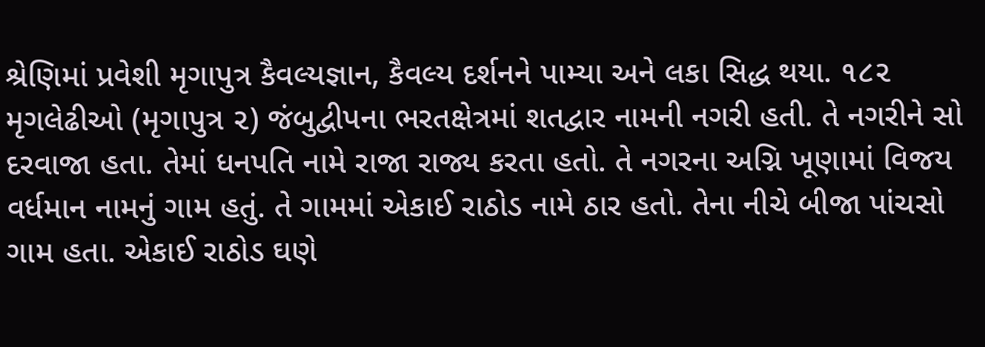શ્રેણિમાં પ્રવેશી મૃગાપુત્ર કૈવલ્યજ્ઞાન, કૈવલ્ય દર્શનને પામ્યા અને લકા સિદ્ધ થયા. ૧૮૨ મૃગલેઢીઓ (મૃગાપુત્ર ૨) જંબુદ્વીપના ભરતક્ષેત્રમાં શતદ્વાર નામની નગરી હતી. તે નગરીને સો દરવાજા હતા. તેમાં ધનપતિ નામે રાજા રાજ્ય કરતા હતો. તે નગરના અગ્નિ ખૂણામાં વિજય વર્ધમાન નામનું ગામ હતું. તે ગામમાં એકાઈ રાઠોડ નામે ઠાર હતો. તેના નીચે બીજા પાંચસો ગામ હતા. એકાઈ રાઠોડ ઘણે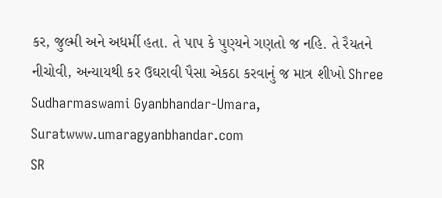કર, જુલ્મી અને અધર્મી હતા. તે પાપ કે પુણ્યને ગણતો જ નહિ. તે રૈયતને નીચોવી, અન્યાયથી કર ઉઘરાવી પૈસા એકઠા કરવાનું જ માત્ર શીખો Shree Sudharmaswami Gyanbhandar-Umara, Suratwww.umaragyanbhandar.com
SR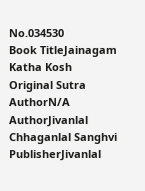No.034530
Book TitleJainagam Katha Kosh
Original Sutra AuthorN/A
AuthorJivanlal Chhaganlal Sanghvi
PublisherJivanlal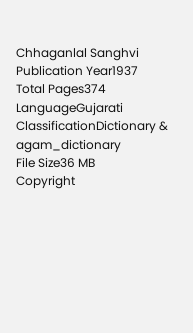Chhaganlal Sanghvi
Publication Year1937
Total Pages374
LanguageGujarati
ClassificationDictionary & agam_dictionary
File Size36 MB
Copyright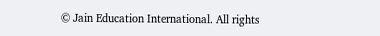© Jain Education International. All rights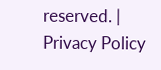reserved. | Privacy Policy